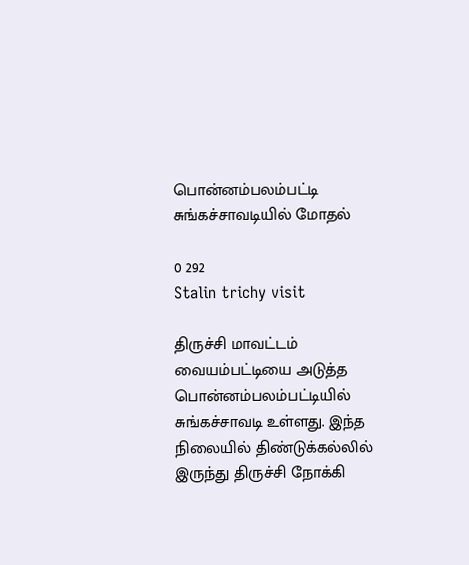பொன்னம்பலம்பட்டி சுங்கச்சாவடியில் மோதல்

0 292
Stalin trichy visit

திருச்சி மாவட்டம் வையம்பட்டியை அடுத்த பொன்னம்பலம்பட்டியில் சுங்கச்சாவடி உள்ளது. இந்த நிலையில் திண்டுக்கல்லில் இருந்து திருச்சி நோக்கி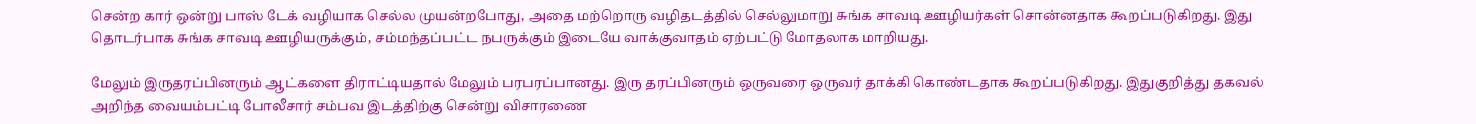சென்ற கார் ஒன்று பாஸ் டேக் வழியாக செல்ல முயன்றபோது, அதை மற்றொரு வழிதடத்தில் செல்லுமாறு சுங்க சாவடி ஊழியர்கள் சொன்னதாக கூறப்படுகிறது. இது தொடர்பாக சுங்க சாவடி ஊழியருக்கும், சம்மந்தப்பட்ட நபருக்கும் இடையே வாக்குவாதம் ஏற்பட்டு மோதலாக மாறியது.

மேலும் இருதரப்பினரும் ஆட்களை திராட்டியதால் மேலும் பரபரப்பானது. இரு தரப்பினரும் ஒருவரை ஒருவர் தாக்கி கொண்டதாக கூறப்படுகிறது. இதுகுறித்து தகவல் அறிந்த வையம்பட்டி போலீசார் சம்பவ இடத்திற்கு சென்று விசாரணை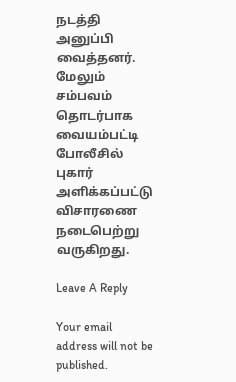நடத்தி அனுப்பி வைத்தனர். மேலும் சம்பவம் தொடர்பாக வையம்பட்டி போலீசில் புகார் அளிக்கப்பட்டு விசாரணை நடைபெற்று வருகிறது.

Leave A Reply

Your email address will not be published.